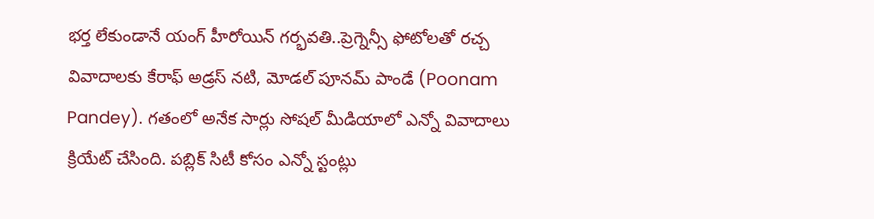భర్త లేకుండానే యంగ్ హీరోయిన్ గర్భవతి..ప్రెగ్నెన్సీ ఫోటోలతో రచ్చ
వివాదాలకు కేరాఫ్ అడ్రస్ నటి, మోడల్ పూనమ్ పాండే (Poonam Pandey). గతంలో అనేక సార్లు సోషల్ మీడియాలో ఎన్నో వివాదాలు క్రియేట్ చేసింది. పబ్లిక్ సిటీ కోసం ఎన్నో స్టంట్లు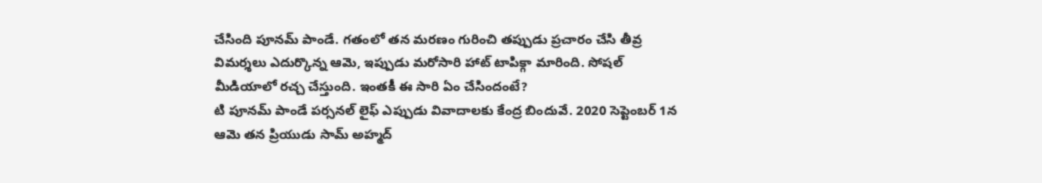చేసింది పూనమ్ పాండే. గతంలో తన మరణం గురించి తప్పుడు ప్రచారం చేసి తీవ్ర విమర్శలు ఎదుర్కొన్న ఆమె, ఇప్పుడు మరోసారి హాట్ టాపిక్గా మారింది. సోషల్ మీడియాలో రచ్చ చేస్తుంది. ఇంతకీ ఈ సారి ఏం చేసిందంటే?
టి పూనమ్ పాండే పర్సనల్ లైఫ్ ఎప్పుడు వివాదాలకు కేంద్ర బిందువే. 2020 సెప్టెంబర్ 1న ఆమె తన ప్రియుడు సామ్ అహ్మద్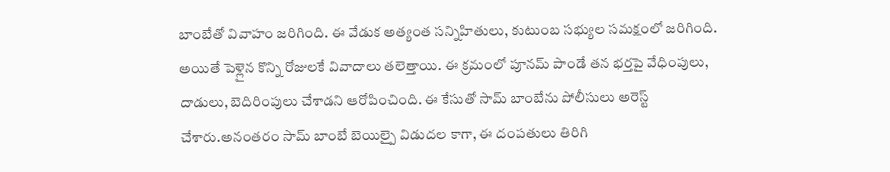బాంబేతో వివాహం జరిగింది. ఈ వేడుక అత్యంత సన్నిహితులు, కుటుంబ సభ్యుల సమక్షంలో జరిగింది. అయితే పెళ్లైన కొన్ని రోజులకే వివాదాలు తలెత్తాయి. ఈ క్రమంలో పూనమ్ పాండే తన భర్తపై వేధింపులు, దాడులు, బెదిరింపులు చేశాడని ఆరోపించింది. ఈ కేసుతో సామ్ బాంబేను పోలీసులు అరెస్ట్ చేశారు.అనంతరం సామ్ బాంబే బెయిల్పై విడుదల కాగా, ఈ దంపతులు తిరిగి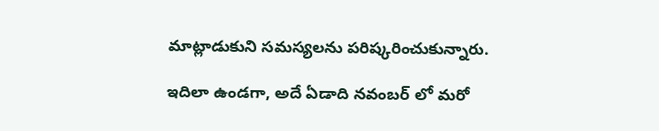మాట్లాడుకుని సమస్యలను పరిష్కరించుకున్నారు.

ఇదిలా ఉండగా, అదే ఏడాది నవంబర్ లో మరో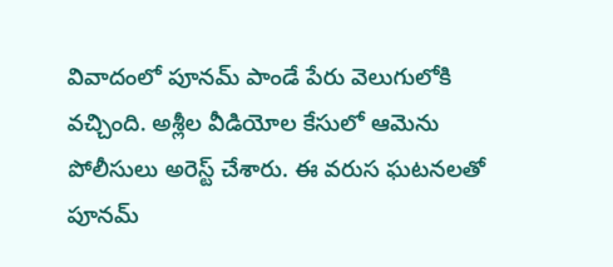వివాదంలో పూనమ్ పాండే పేరు వెలుగులోకి వచ్చింది. అశ్లీల వీడియోల కేసులో ఆమెను పోలీసులు అరెస్ట్ చేశారు. ఈ వరుస ఘటనలతో పూనమ్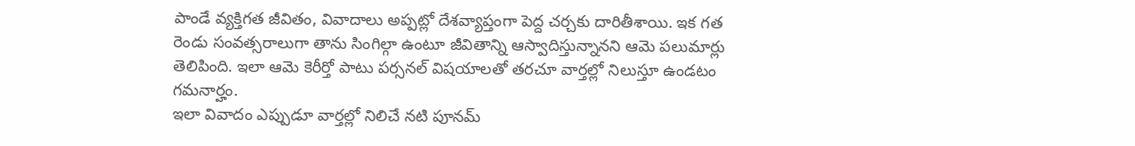పాండే వ్యక్తిగత జీవితం, వివాదాలు అప్పట్లో దేశవ్యాప్తంగా పెద్ద చర్చకు దారితీశాయి. ఇక గత రెండు సంవత్సరాలుగా తాను సింగిల్గా ఉంటూ జీవితాన్ని ఆస్వాదిస్తున్నానని ఆమె పలుమార్లు తెలిపింది. ఇలా ఆమె కెరీర్తో పాటు పర్సనల్ విషయాలతో తరచూ వార్తల్లో నిలుస్తూ ఉండటం గమనార్హం.
ఇలా వివాదం ఎప్పుడూ వార్తల్లో నిలిచే నటి పూనమ్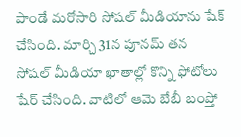పాండే మరోసారి సోషల్ మీడియాను షేక్ చేసింది. మార్చి 31న పూనమ్ తన సోషల్ మీడియా ఖాతాల్లో కొన్ని ఫోటోలు షేర్ చేసింది. వాటిలో ఆమె బేబీ బంప్తో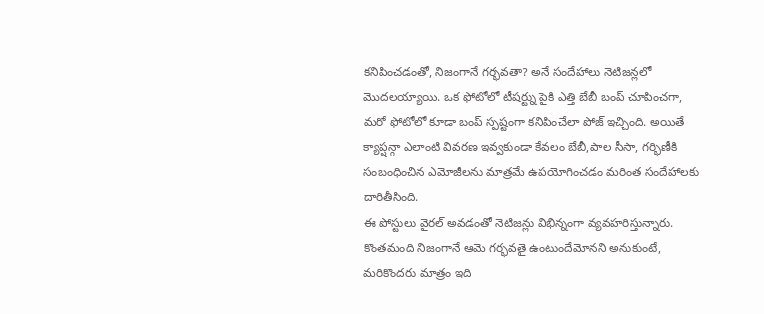కనిపించడంతో, నిజంగానే గర్భవతా? అనే సందేహాలు నెటిజన్లలో మొదలయ్యాయి. ఒక ఫోటోలో టీషర్ట్ను పైకి ఎత్తి బేబీ బంప్ చూపించగా, మరో ఫోటోలో కూడా బంప్ స్పష్టంగా కనిపించేలా పోజ్ ఇచ్చింది. అయితే క్యాప్షన్గా ఎలాంటి వివరణ ఇవ్వకుండా కేవలం బేబీ,పాల సీసా, గర్భిణీకి సంబంధించిన ఎమోజీలను మాత్రమే ఉపయోగించడం మరింత సందేహాలకు దారితీసింది.
ఈ పోస్టులు వైరల్ అవడంతో నెటిజన్లు విభిన్నంగా వ్యవహరిస్తున్నారు. కొంతమంది నిజంగానే ఆమె గర్భవతై ఉంటుందేమోనని అనుకుంటే, మరికొందరు మాత్రం ఇది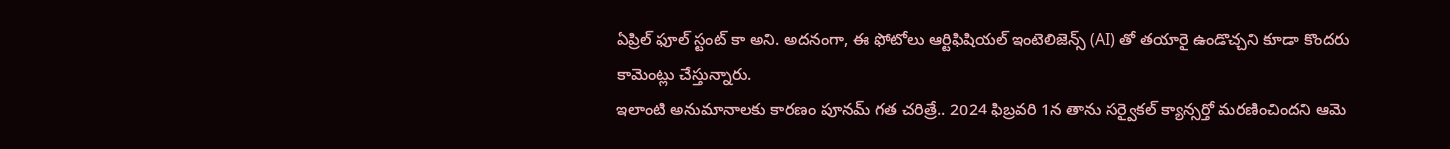ఏప్రిల్ ఫూల్ స్టంట్ కా అని. అదనంగా, ఈ ఫోటోలు ఆర్టిఫిషియల్ ఇంటెలిజెన్స్ (AI) తో తయారై ఉండొచ్చని కూడా కొందరు కామెంట్లు చేస్తున్నారు.
ఇలాంటి అనుమానాలకు కారణం పూనమ్ గత చరిత్రే.. 2024 ఫిబ్రవరి 1న తాను సర్వైకల్ క్యాన్సర్తో మరణించిందని ఆమె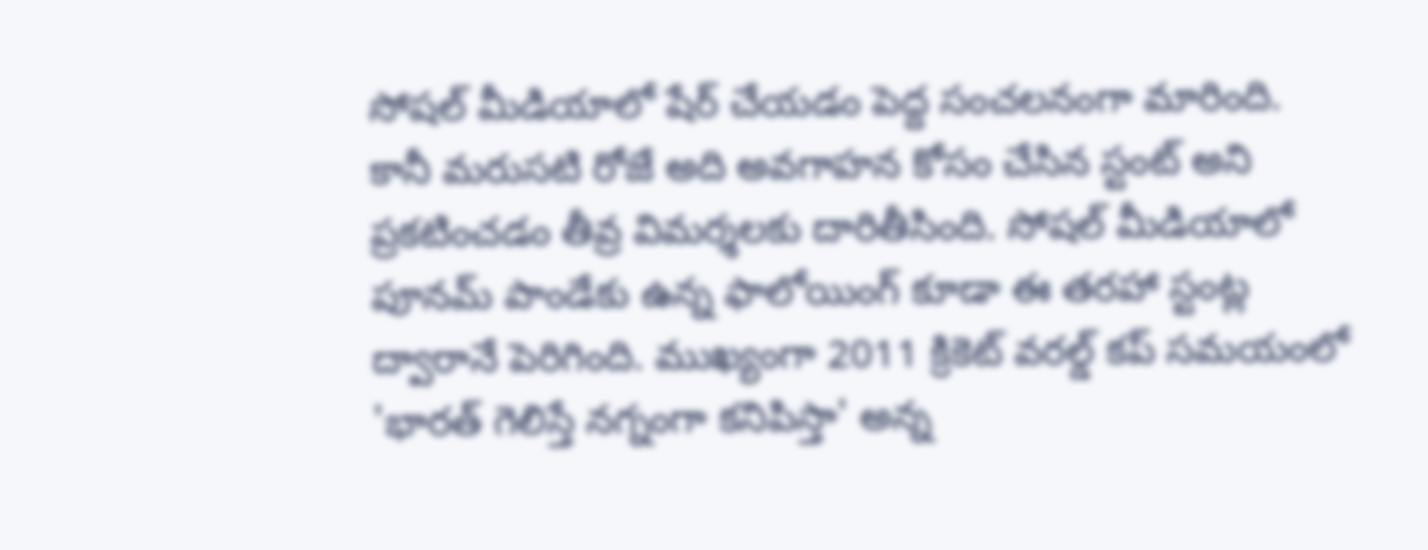సోషల్ మీడియాలో షేర్ చేయడం పెద్ద సంచలనంగా మారింది. కానీ మరుసటి రోజే అది అవగాహన కోసం చేసిన స్టంట్ అని ప్రకటించడం తీవ్ర విమర్శలకు దారితీసింది. సోషల్ మీడియాలో పూనమ్ పాండేకు ఉన్న ఫాలోయింగ్ కూడా ఈ తరహా స్టంట్ల ద్వారానే పెరిగింది. ముఖ్యంగా 2011 క్రికెట్ వరల్డ్ కప్ సమయంలో 'భారత్ గెలిస్తే నగ్నంగా కనిపిస్తా' అన్న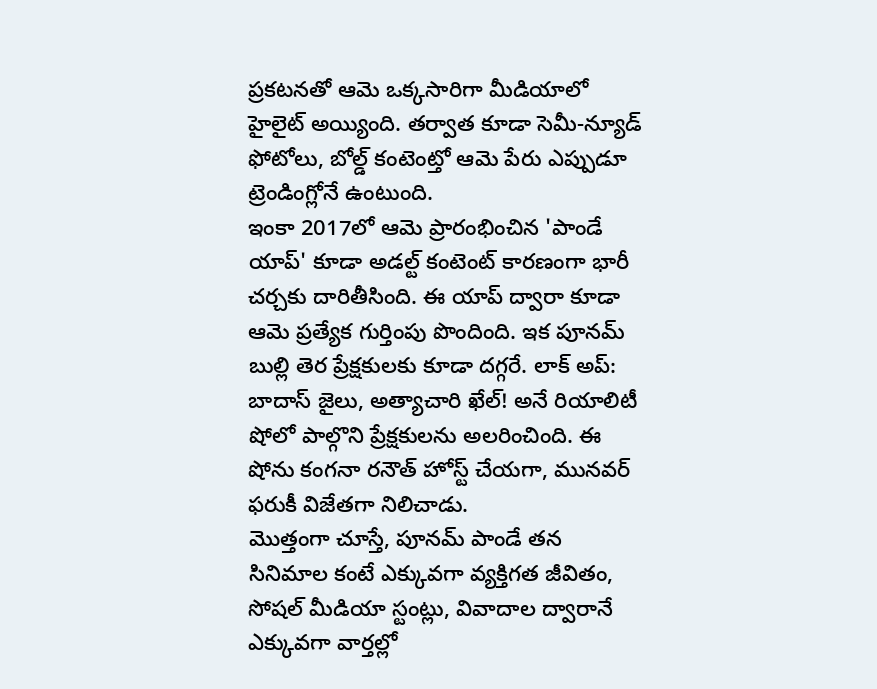ప్రకటనతో ఆమె ఒక్కసారిగా మీడియాలో హైలైట్ అయ్యింది. తర్వాత కూడా సెమీ-న్యూడ్ ఫోటోలు, బోల్డ్ కంటెంట్తో ఆమె పేరు ఎప్పుడూ ట్రెండింగ్లోనే ఉంటుంది.
ఇంకా 2017లో ఆమె ప్రారంభించిన 'పాండే యాప్' కూడా అడల్ట్ కంటెంట్ కారణంగా భారీ చర్చకు దారితీసింది. ఈ యాప్ ద్వారా కూడా ఆమె ప్రత్యేక గుర్తింపు పొందింది. ఇక పూనమ్ బుల్లి తెర ప్రేక్షకులకు కూడా దగ్గరే. లాక్ అప్: బాదాస్ జైలు, అత్యాచారి ఖేల్! అనే రియాలిటీ షోలో పాల్గొని ప్రేక్షకులను అలరించింది. ఈ షోను కంగనా రనౌత్ హోస్ట్ చేయగా, మునవర్ ఫరుకీ విజేతగా నిలిచాడు.
మొత్తంగా చూస్తే, పూనమ్ పాండే తన సినిమాల కంటే ఎక్కువగా వ్యక్తిగత జీవితం, సోషల్ మీడియా స్టంట్లు, వివాదాల ద్వారానే ఎక్కువగా వార్తల్లో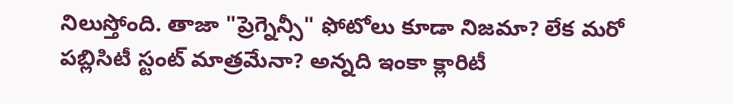నిలుస్తోంది. తాజా "ప్రెగ్నెన్సీ" ఫోటోలు కూడా నిజమా? లేక మరో పబ్లిసిటీ స్టంట్ మాత్రమేనా? అన్నది ఇంకా క్లారిటీ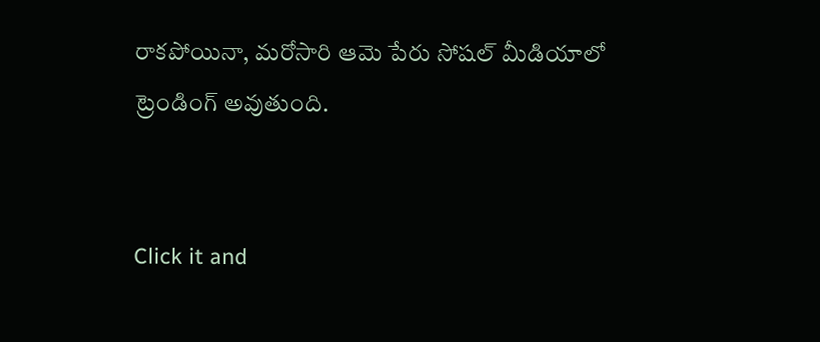రాకపోయినా, మరోసారి ఆమె పేరు సోషల్ మీడియాలో ట్రెండింగ్ అవుతుంది.


Click it and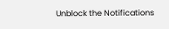Unblock the Notifications